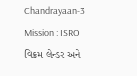Chandrayaan-3 Mission : ISRO વિક્રમ લેન્ડર અને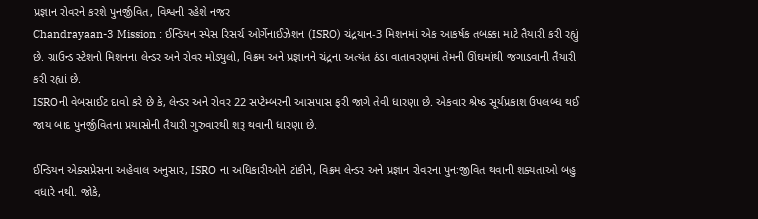પ્રજ્ઞાન રોવરને કરશે પુનર્જીવિત, વિશ્વની રહેશે નજર
Chandrayaan-3 Mission : ઈન્ડિયન સ્પેસ રિસર્ચ ઓર્ગેનાઈઝેશન (ISRO) ચંદ્રયાન-3 મિશનમાં એક આકર્ષક તબક્કા માટે તૈયારી કરી રહ્યું છે. ગ્રાઉન્ડ સ્ટેશનો મિશનના લેન્ડર અને રોવર મોડ્યુલો, વિક્રમ અને પ્રજ્ઞાનને ચંદ્રના અત્યંત ઠંડા વાતાવરણમાં તેમની ઊંઘમાંથી જગાડવાની તૈયારી કરી રહ્યાં છે.
ISROની વેબસાઈટ દાવો કરે છે કે, લેન્ડર અને રોવર 22 સપ્ટેમ્બરની આસપાસ ફરી જાગે તેવી ધારણા છે. એકવાર શ્રેષ્ઠ સૂર્યપ્રકાશ ઉપલબ્ધ થઈ જાય બાદ પુનર્જીવિતના પ્રયાસોની તૈયારી ગુરુવારથી શરૂ થવાની ધારણા છે.

ઈન્ડિયન એક્સપ્રેસના અહેવાલ અનુસાર, ISRO ના અધિકારીઓને ટાંકીને, વિક્રમ લેન્ડર અને પ્રજ્ઞાન રોવરના પુનઃજીવિત થવાની શક્યતાઓ બહુ વધારે નથી. જોકે,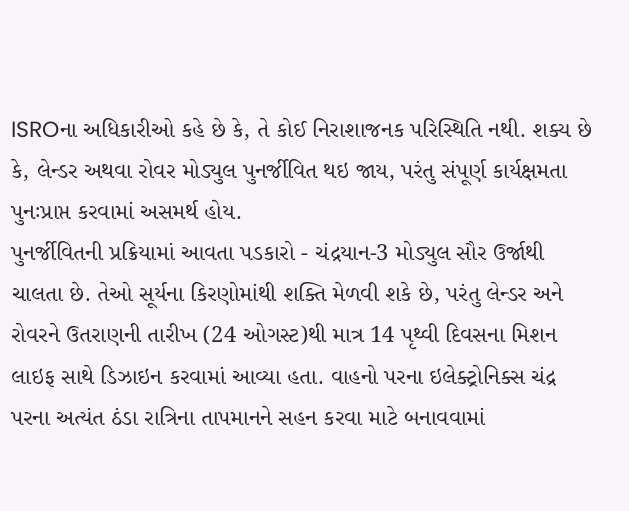ISROના અધિકારીઓ કહે છે કે, તે કોઈ નિરાશાજનક પરિસ્થિતિ નથી. શક્ય છે કે, લેન્ડર અથવા રોવર મોડ્યુલ પુનર્જીવિત થઇ જાય, પરંતુ સંપૂર્ણ કાર્યક્ષમતા પુનઃપ્રાપ્ત કરવામાં અસમર્થ હોય.
પુનર્જીવિતની પ્રક્રિયામાં આવતા પડકારો - ચંદ્રયાન-3 મોડ્યુલ સૌર ઉર્જાથી ચાલતા છે. તેઓ સૂર્યના કિરણોમાંથી શક્તિ મેળવી શકે છે, પરંતુ લેન્ડર અને રોવરને ઉતરાણની તારીખ (24 ઓગસ્ટ)થી માત્ર 14 પૃથ્વી દિવસના મિશન લાઇફ સાથે ડિઝાઇન કરવામાં આવ્યા હતા. વાહનો પરના ઇલેક્ટ્રોનિક્સ ચંદ્ર પરના અત્યંત ઠંડા રાત્રિના તાપમાનને સહન કરવા માટે બનાવવામાં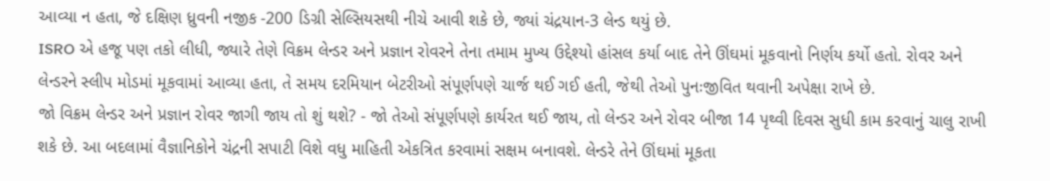આવ્યા ન હતા, જે દક્ષિણ ધ્રુવની નજીક -200 ડિગ્રી સેલ્સિયસથી નીચે આવી શકે છે, જ્યાં ચંદ્રયાન-3 લેન્ડ થયું છે.
ISRO એ હજૂ પણ તકો લીધી, જ્યારે તેણે વિક્રમ લેન્ડર અને પ્રજ્ઞાન રોવરને તેના તમામ મુખ્ય ઉદ્દેશ્યો હાંસલ કર્યા બાદ તેને ઊંઘમાં મૂકવાનો નિર્ણય કર્યો હતો. રોવર અને લેન્ડરને સ્લીપ મોડમાં મૂકવામાં આવ્યા હતા, તે સમય દરમિયાન બેટરીઓ સંપૂર્ણપણે ચાર્જ થઈ ગઈ હતી, જેથી તેઓ પુનઃજીવિત થવાની અપેક્ષા રાખે છે.
જો વિક્રમ લેન્ડર અને પ્રજ્ઞાન રોવર જાગી જાય તો શું થશે? - જો તેઓ સંપૂર્ણપણે કાર્યરત થઈ જાય, તો લેન્ડર અને રોવર બીજા 14 પૃથ્વી દિવસ સુધી કામ કરવાનું ચાલુ રાખી શકે છે. આ બદલામાં વૈજ્ઞાનિકોને ચંદ્રની સપાટી વિશે વધુ માહિતી એકત્રિત કરવામાં સક્ષમ બનાવશે. લેન્ડરે તેને ઊંઘમાં મૂકતા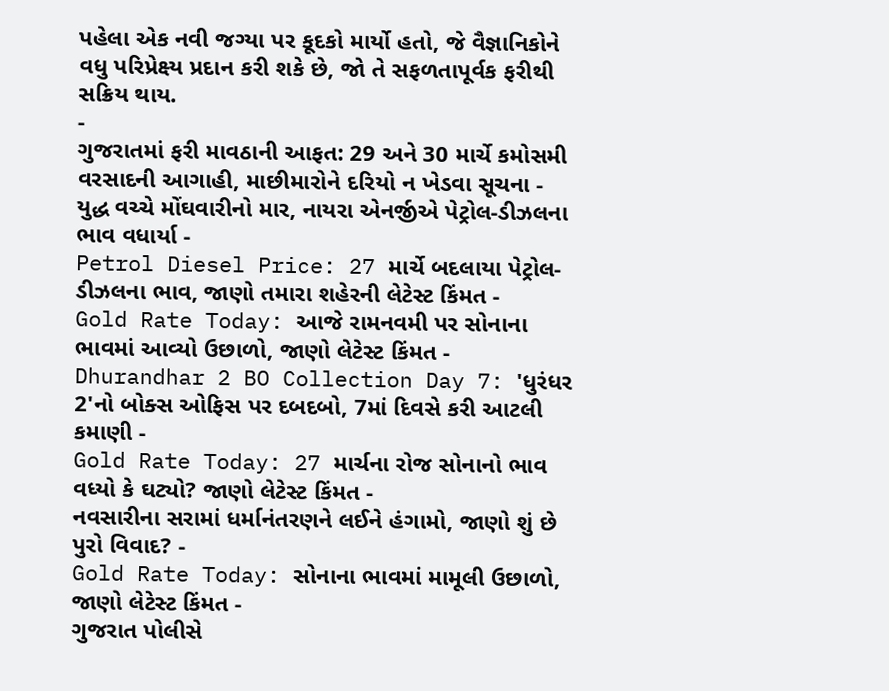પહેલા એક નવી જગ્યા પર કૂદકો માર્યો હતો, જે વૈજ્ઞાનિકોને વધુ પરિપ્રેક્ષ્ય પ્રદાન કરી શકે છે, જો તે સફળતાપૂર્વક ફરીથી સક્રિય થાય.
-
ગુજરાતમાં ફરી માવઠાની આફત: 29 અને 30 માર્ચે કમોસમી વરસાદની આગાહી, માછીમારોને દરિયો ન ખેડવા સૂચના -
યુદ્ધ વચ્ચે મોંઘવારીનો માર, નાયરા એનર્જીએ પેટ્રોલ-ડીઝલના ભાવ વધાર્યા -
Petrol Diesel Price: 27 માર્ચે બદલાયા પેટ્રોલ-ડીઝલના ભાવ, જાણો તમારા શહેરની લેટેસ્ટ કિંમત -
Gold Rate Today: આજે રામનવમી પર સોનાના ભાવમાં આવ્યો ઉછાળો, જાણો લેટેસ્ટ કિંમત -
Dhurandhar 2 BO Collection Day 7: 'ધુરંધર 2'નો બોક્સ ઓફિસ પર દબદબો, 7માં દિવસે કરી આટલી કમાણી -
Gold Rate Today: 27 માર્ચના રોજ સોનાનો ભાવ વધ્યો કે ઘટ્યો? જાણો લેટેસ્ટ કિંમત -
નવસારીના સરામાં ધર્માનંતરણને લઈને હંગામો, જાણો શું છે પુરો વિવાદ? -
Gold Rate Today: સોનાના ભાવમાં મામૂલી ઉછાળો, જાણો લેટેસ્ટ કિંમત -
ગુજરાત પોલીસે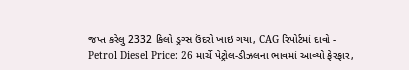જપ્ત કરેલુ 2332 કિલો ડ્રગ્સ ઉંદરો ખાઇ ગયા, CAG રિપોર્ટમાં દાવો -
Petrol Diesel Price: 26 માર્ચે પેટ્રોલ-ડીઝલના ભાવમાં આવ્યો ફેરફાર,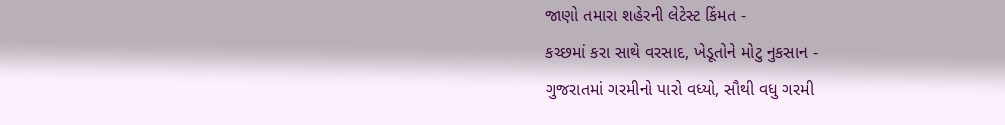જાણો તમારા શહેરની લેટેસ્ટ કિંમત -
કચ્છમાં કરા સાથે વરસાદ, ખેડૂતોને મોટુ નુકસાન -
ગુજરાતમાં ગરમીનો પારો વધ્યો, સૌથી વધુ ગરમી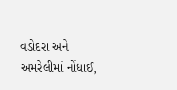વડોદરા અને અમરેલીમાં નોંધાઈ,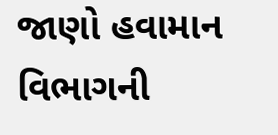જાણો હવામાન વિભાગની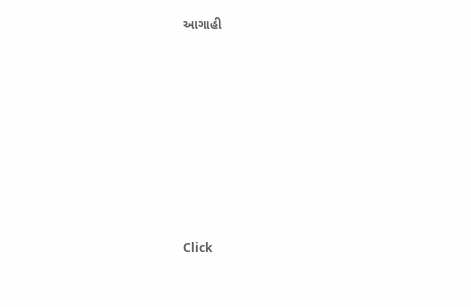આગાહી








Click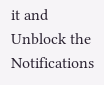it and Unblock the Notifications